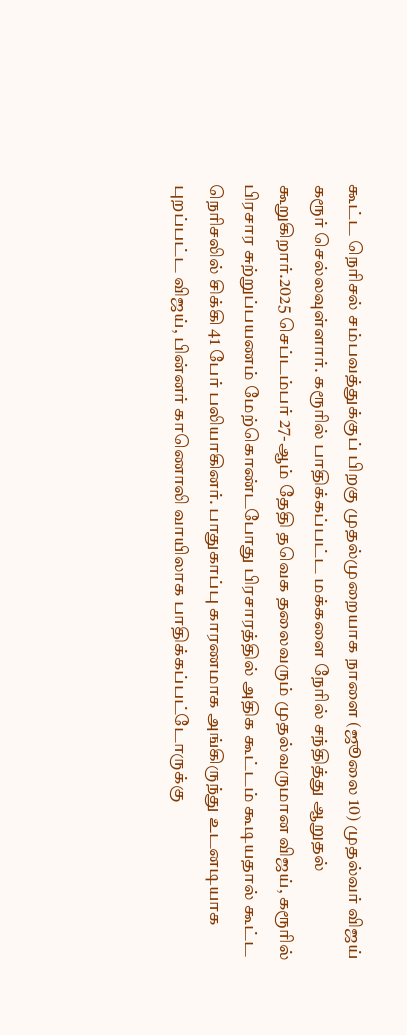கூட்ட நெரிசல் சம்பவத்துக்குப் பிறகு முதல்முறையாக நாளை (ஜூலை 10) முதல்வர் விஜய் கரூர் செல்லவுள்ளார். கரூரில் பாதிக்கப்பட்ட மக்களை நேரில் சந்தித்து ஆறுதல் கூறுகிறார்.2025 செப்டம்பர் 27-ஆம் தேதி தவெக தலைவரும் முதல்வருமான விஜய், கரூரில் பிரசார சுற்றுப்பயணம் மேற்கொண்டபோது பிரசாரத்தில் அதிக கூட்டம் கூடியதால் கூட்ட நெரிசலில் சிக்கி 41 பேர் பலியாகினர். பாதுகாப்பு காரணமாக அங்கிருந்து உடனடியாக புறப்பட்ட விஜய், பின்னர் காணொலி வாயிலாக பாதிக்கப்பட்டோருக்கு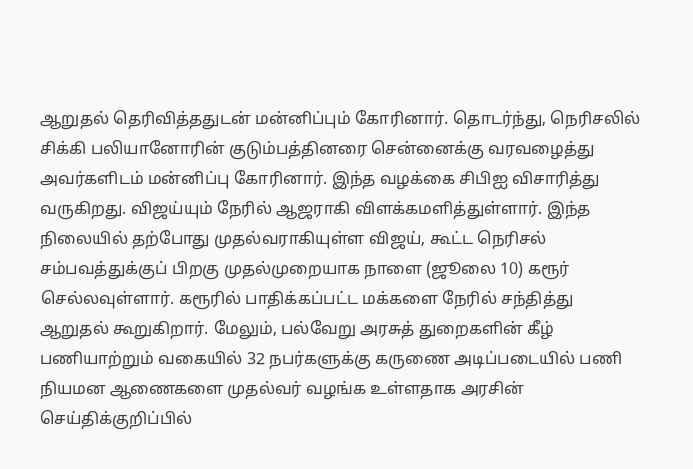ஆறுதல் தெரிவித்ததுடன் மன்னிப்பும் கோரினார். தொடர்ந்து, நெரிசலில் சிக்கி பலியானோரின் குடும்பத்தினரை சென்னைக்கு வரவழைத்து அவர்களிடம் மன்னிப்பு கோரினார். இந்த வழக்கை சிபிஐ விசாரித்து வருகிறது. விஜய்யும் நேரில் ஆஜராகி விளக்கமளித்துள்ளார். இந்த நிலையில் தற்போது முதல்வராகியுள்ள விஜய், கூட்ட நெரிசல் சம்பவத்துக்குப் பிறகு முதல்முறையாக நாளை (ஜூலை 10) கரூர் செல்லவுள்ளார். கரூரில் பாதிக்கப்பட்ட மக்களை நேரில் சந்தித்து ஆறுதல் கூறுகிறார். மேலும், பல்வேறு அரசுத் துறைகளின் கீழ் பணியாற்றும் வகையில் 32 நபர்களுக்கு கருணை அடிப்படையில் பணி நியமன ஆணைகளை முதல்வர் வழங்க உள்ளதாக அரசின் செய்திக்குறிப்பில்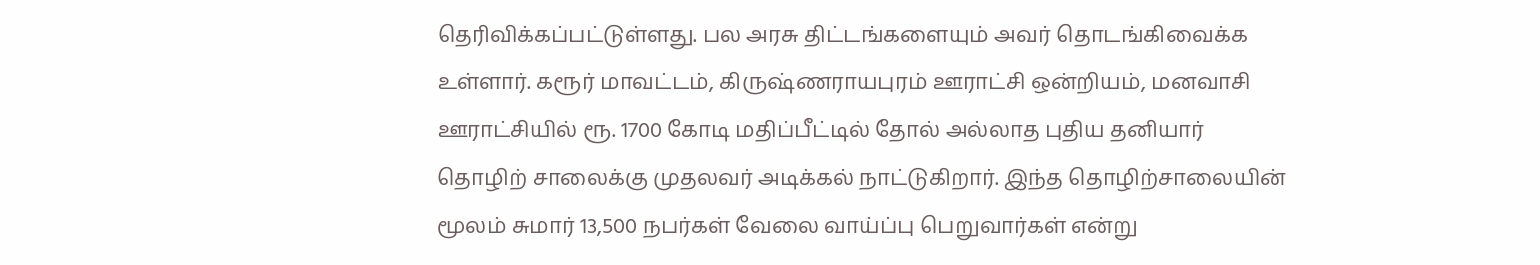தெரிவிக்கப்பட்டுள்ளது. பல அரசு திட்டங்களையும் அவர் தொடங்கிவைக்க உள்ளார். கரூர் மாவட்டம், கிருஷ்ணராயபுரம் ஊராட்சி ஒன்றியம், மனவாசி ஊராட்சியில் ரூ. 1700 கோடி மதிப்பீட்டில் தோல் அல்லாத புதிய தனியார் தொழிற் சாலைக்கு முதலவர் அடிக்கல் நாட்டுகிறார். இந்த தொழிற்சாலையின் மூலம் சுமார் 13,500 நபர்கள் வேலை வாய்ப்பு பெறுவார்கள் என்று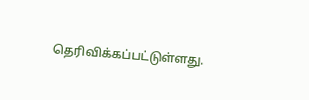தெரிவிக்கப்பட்டுள்ளது.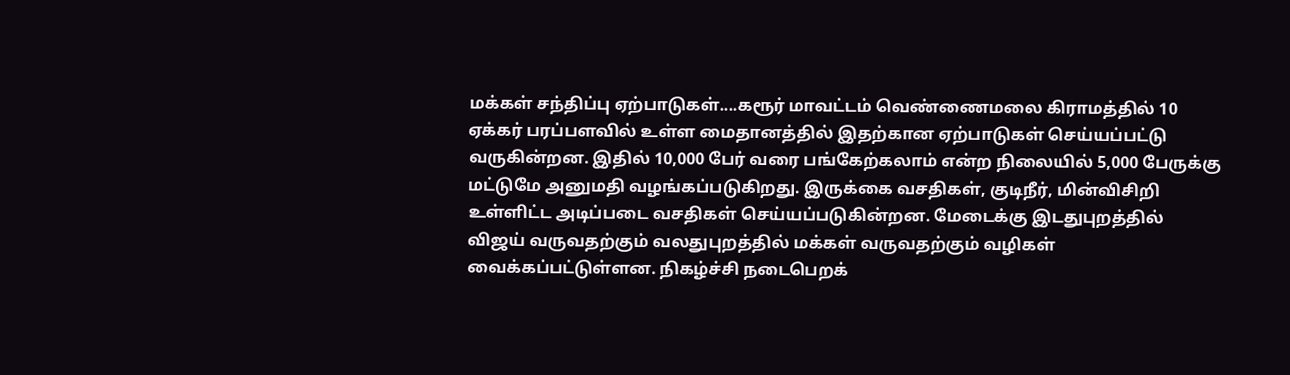மக்கள் சந்திப்பு ஏற்பாடுகள்....கரூர் மாவட்டம் வெண்ணைமலை கிராமத்தில் 10 ஏக்கர் பரப்பளவில் உள்ள மைதானத்தில் இதற்கான ஏற்பாடுகள் செய்யப்பட்டு வருகின்றன. இதில் 10,000 பேர் வரை பங்கேற்கலாம் என்ற நிலையில் 5,000 பேருக்கு மட்டுமே அனுமதி வழங்கப்படுகிறது. இருக்கை வசதிகள், குடிநீர், மின்விசிறி உள்ளிட்ட அடிப்படை வசதிகள் செய்யப்படுகின்றன. மேடைக்கு இடதுபுறத்தில் விஜய் வருவதற்கும் வலதுபுறத்தில் மக்கள் வருவதற்கும் வழிகள் வைக்கப்பட்டுள்ளன. நிகழ்ச்சி நடைபெறக்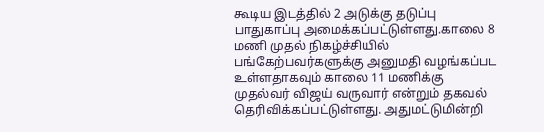கூடிய இடத்தில் 2 அடுக்கு தடுப்பு பாதுகாப்பு அமைக்கப்பட்டுள்ளது.காலை 8 மணி முதல் நிகழ்ச்சியில் பங்கேற்பவர்களுக்கு அனுமதி வழங்கப்பட உள்ளதாகவும் காலை 11 மணிக்கு முதல்வர் விஜய் வருவார் என்றும் தகவல் தெரிவிக்கப்பட்டுள்ளது. அதுமட்டுமின்றி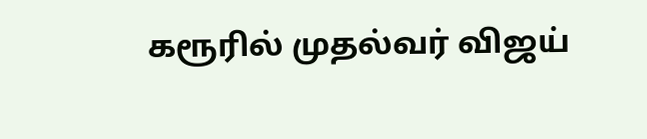கரூரில் முதல்வர் விஜய்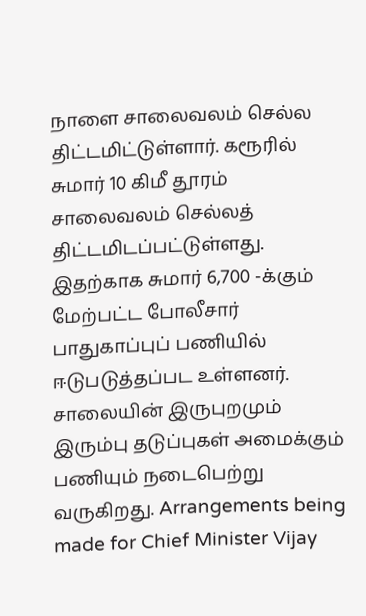நாளை சாலைவலம் செல்ல திட்டமிட்டுள்ளார். கரூரில் சுமார் 10 கிமீ தூரம் சாலைவலம் செல்லத் திட்டமிடப்பட்டுள்ளது. இதற்காக சுமார் 6,700 -க்கும் மேற்பட்ட போலீசார் பாதுகாப்புப் பணியில் ஈடுபடுத்தப்பட உள்ளனர். சாலையின் இருபுறமும் இரும்பு தடுப்புகள் அமைக்கும் பணியும் நடைபெற்று வருகிறது. Arrangements being made for Chief Minister Vijay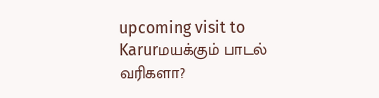upcoming visit to Karurமயக்கும் பாடல் வரிகளா?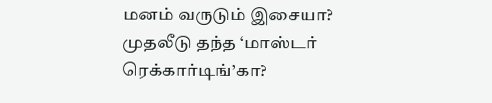மனம் வருடும் இசையா? முதலீடு தந்த ‘மாஸ்டர் ரெக்கார்டிங்’கா?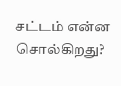சட்டம் என்ன சொல்கிறது?